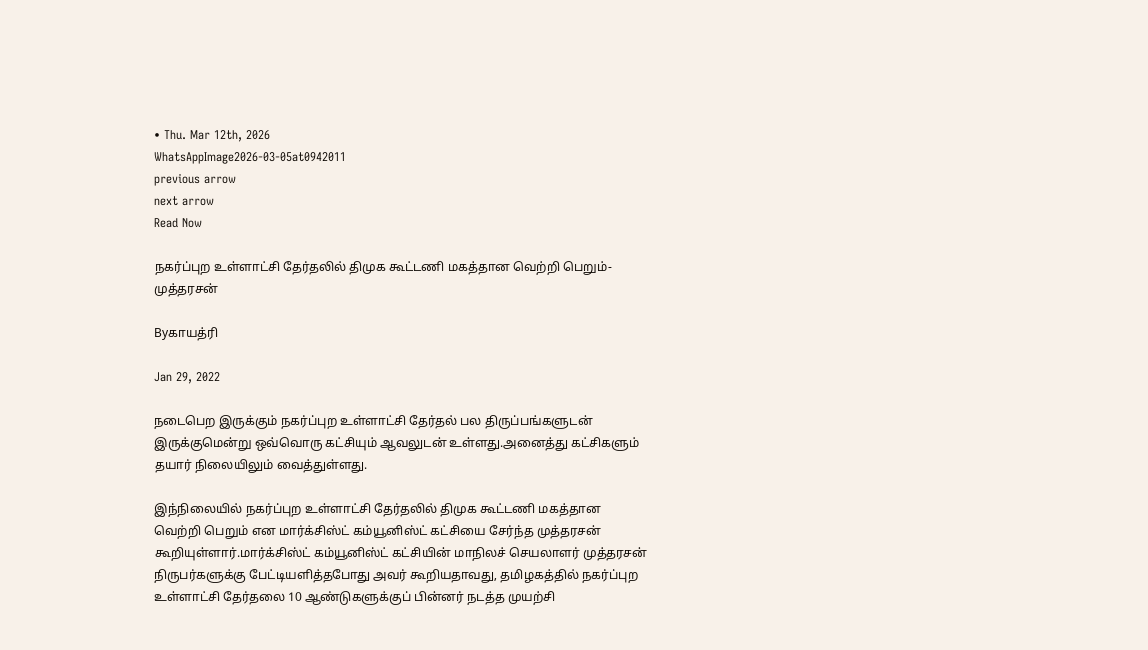• Thu. Mar 12th, 2026
WhatsAppImage2026-03-05at0942011
previous arrow
next arrow
Read Now

நகர்ப்புற உள்ளாட்சி தேர்தலில் திமுக கூட்டணி மகத்தான வெற்றி பெறும்- முத்தரசன்

Byகாயத்ரி

Jan 29, 2022

நடைபெற இருக்கும் நகர்ப்புற உள்ளாட்சி தேர்தல் பல திருப்பங்களுடன் இருக்குமென்று ஒவ்வொரு கட்சியும் ஆவலுடன் உள்ளது.அனைத்து கட்சிகளும் தயார் நிலையிலும் வைத்துள்ளது.

இந்நிலையில் நகர்ப்புற உள்ளாட்சி தேர்தலில் திமுக கூட்டணி மகத்தான வெற்றி பெறும் என மார்க்சிஸ்ட் கம்யூனிஸ்ட் கட்சியை சேர்ந்த முத்தரசன் கூறியுள்ளார்.மார்க்சிஸ்ட் கம்யூனிஸ்ட் கட்சியின் மாநிலச் செயலாளர் முத்தரசன் நிருபர்களுக்கு பேட்டியளித்தபோது அவர் கூறியதாவது, தமிழகத்தில் நகர்ப்புற உள்ளாட்சி தேர்தலை 10 ஆண்டுகளுக்குப் பின்னர் நடத்த முயற்சி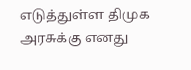எடுத்துள்ள திமுக அரசுக்கு எனது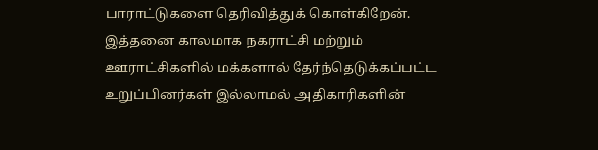பாராட்டுகளை தெரிவித்துக் கொள்கிறேன். இத்தனை காலமாக நகராட்சி மற்றும் ஊராட்சிகளில் மக்களால் தேர்ந்தெடுக்கப்பட்ட உறுப்பினர்கள் இல்லாமல் அதிகாரிகளின்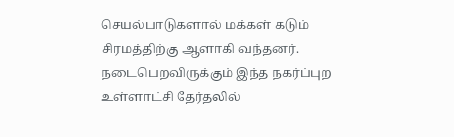செயல்பாடுகளால் மக்கள் கடும் சிரமத்திற்கு ஆளாகி வந்தனர். நடைபெறவிருக்கும் இந்த நகர்ப்புற உள்ளாட்சி தேர்தலில்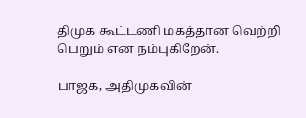திமுக கூட்டணி மகத்தான வெற்றி பெறும் என நம்புகிறேன்.

பாஜக, அதிமுகவின்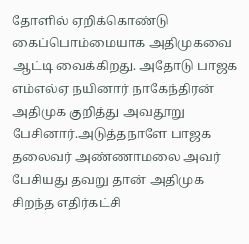தோளில் ஏறிக்கொண்டு கைப்பொம்மையாக அதிமுகவை ஆட்டி வைக்கிறது. அதோடு பாஜக எம்எல்ஏ நயினார் நாகேந்திரன் அதிமுக குறித்து அவதூறு பேசினார்.அடுத்தநாளே பாஜக தலைவர் அண்ணாமலை அவர் பேசியது தவறு தான் அதிமுக சிறந்த எதிர்கட்சி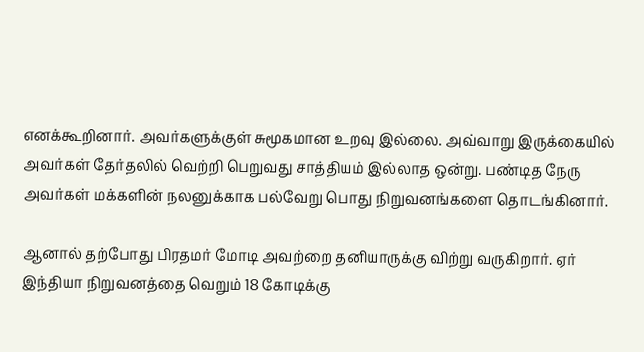எனக்கூறினார். அவர்களுக்குள் சுமூகமான உறவு இல்லை. அவ்வாறு இருக்கையில் அவர்கள் தேர்தலில் வெற்றி பெறுவது சாத்தியம் இல்லாத ஒன்று. பண்டித நேரு அவர்கள் மக்களின் நலனுக்காக பல்வேறு பொது நிறுவனங்களை தொடங்கினார்.

ஆனால் தற்போது பிரதமர் மோடி அவற்றை தனியாருக்கு விற்று வருகிறார். ஏர் இந்தியா நிறுவனத்தை வெறும் 18 கோடிக்கு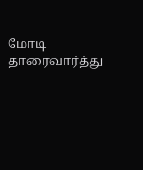மோடி தாரைவார்த்து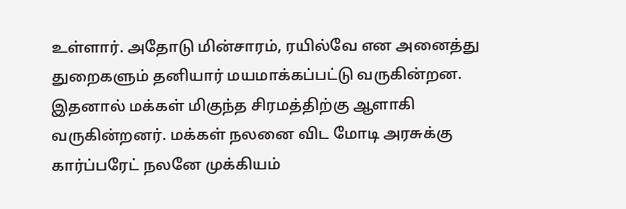உள்ளார். அதோடு மின்சாரம், ரயில்வே என அனைத்து துறைகளும் தனியார் மயமாக்கப்பட்டு வருகின்றன. இதனால் மக்கள் மிகுந்த சிரமத்திற்கு ஆளாகி வருகின்றனர். மக்கள் நலனை விட மோடி அரசுக்கு கார்ப்பரேட் நலனே முக்கியம்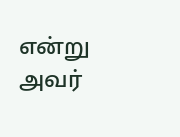என்று அவர்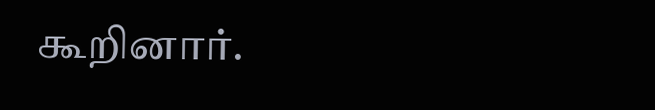கூறினார்.